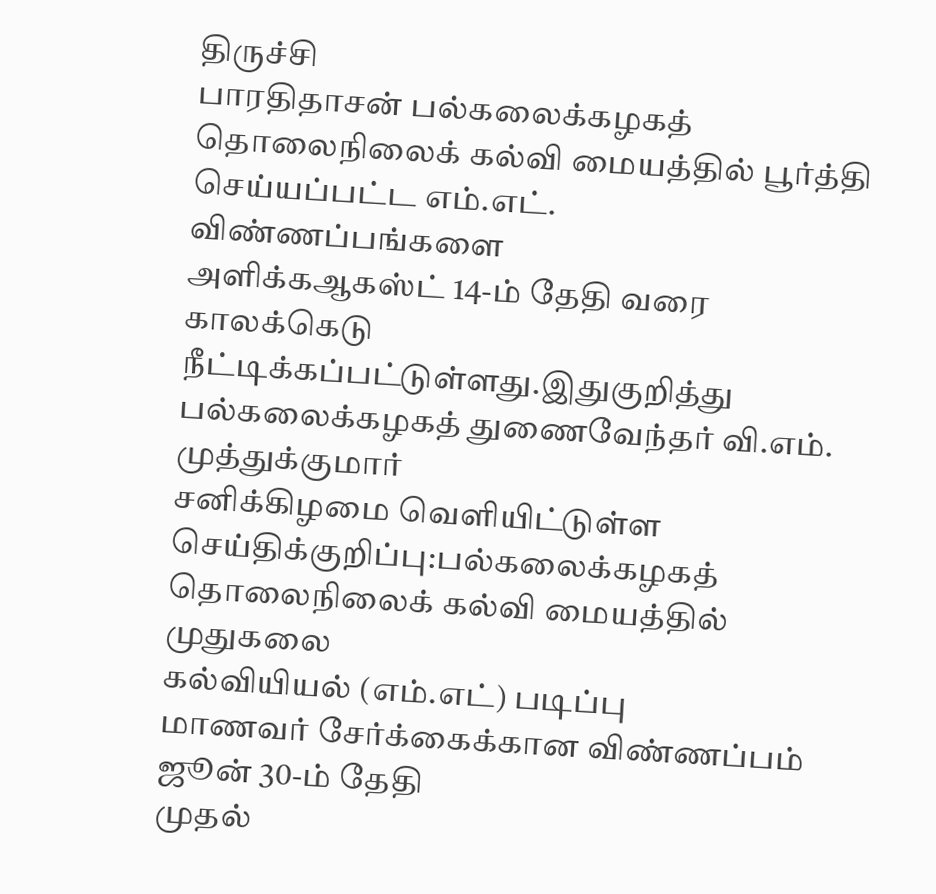திருச்சி
பாரதிதாசன் பல்கலைக்கழகத் தொலைநிலைக் கல்வி மையத்தில் பூர்த்தி
செய்யப்பட்ட எம்.எட். விண்ணப்பங்களை
அளிக்கஆகஸ்ட் 14-ம் தேதி வரை
காலக்கெடு நீட்டிக்கப்பட்டுள்ளது.இதுகுறித்து
பல்கலைக்கழகத் துணைவேந்தர் வி.எம். முத்துக்குமார்
சனிக்கிழமை வெளியிட்டுள்ள செய்திக்குறிப்பு:பல்கலைக்கழகத் தொலைநிலைக் கல்வி மையத்தில் முதுகலை
கல்வியியல் (எம்.எட்) படிப்பு
மாணவர் சேர்க்கைக்கான விண்ணப்பம் ஜூன் 30-ம் தேதி
முதல்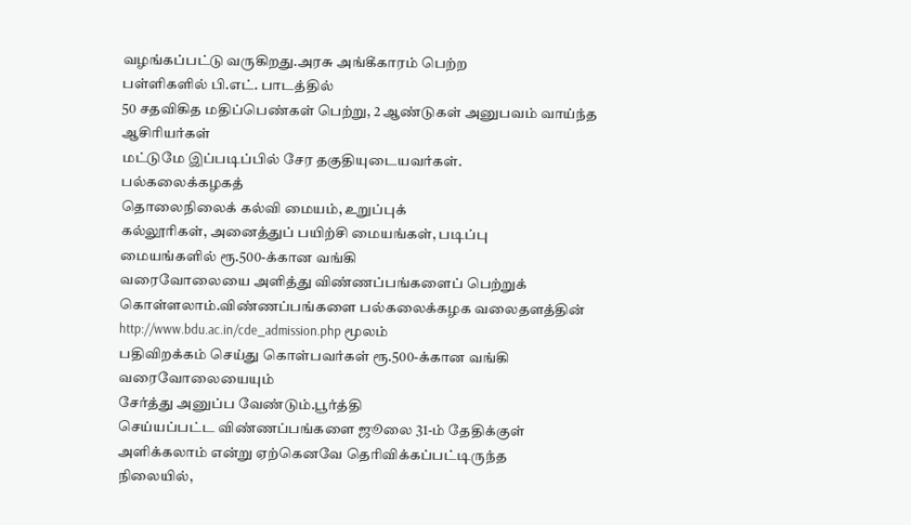வழங்கப்பட்டு வருகிறது.அரசு அங்கீகாரம் பெற்ற
பள்ளிகளில் பி.எட். பாடத்தில்
50 சதவிகித மதிப்பெண்கள் பெற்று, 2 ஆண்டுகள் அனுபவம் வாய்ந்த ஆசிரியர்கள்
மட்டுமே இப்படிப்பில் சேர தகுதியுடையவர்கள்.
பல்கலைக்கழகத்
தொலைநிலைக் கல்வி மையம், உறுப்புக்
கல்லூரிகள், அனைத்துப் பயிற்சி மையங்கள், படிப்பு
மையங்களில் ரூ.500-க்கான வங்கி
வரைவோலையை அளித்து விண்ணப்பங்களைப் பெற்றுக்
கொள்ளலாம்.விண்ணப்பங்களை பல்கலைக்கழக வலைதளத்தின்
http://www.bdu.ac.in/cde_admission.php மூலம்
பதிவிறக்கம் செய்து கொள்பவர்கள் ரூ.500-க்கான வங்கி வரைவோலையையும்
சேர்த்து அனுப்ப வேண்டும்.பூர்த்தி
செய்யப்பட்ட விண்ணப்பங்களை ஜூலை 31-ம் தேதிக்குள்
அளிக்கலாம் என்று ஏற்கெனவே தெரிவிக்கப்பட்டிருந்த
நிலையில்,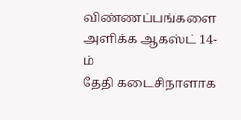விண்ணப்பங்களை அளிக்க ஆகஸ்ட் 14-ம்
தேதி கடைசிநாளாக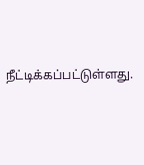நீட்டிக்கப்பட்டுள்ளது.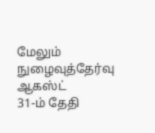மேலும் நுழைவுத்தேர்வு ஆகஸ்ட்
31-ம் தேதி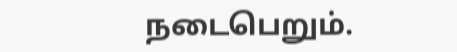நடைபெறும்.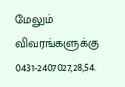மேலும் விவரங்களுக்கு 0431-2407027,28,54.